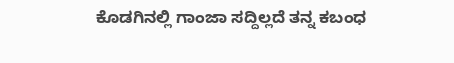ಕೊಡಗಿನಲ್ಲಿ ಗಾಂಜಾ ಸದ್ದಿಲ್ಲದೆ ತನ್ನ ಕಬಂಧ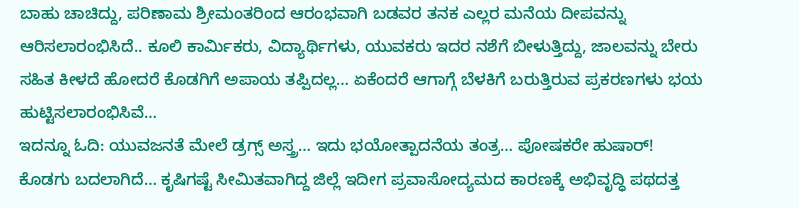ಬಾಹು ಚಾಚಿದ್ದು, ಪರಿಣಾಮ ಶ್ರೀಮಂತರಿಂದ ಆರಂಭವಾಗಿ ಬಡವರ ತನಕ ಎಲ್ಲರ ಮನೆಯ ದೀಪವನ್ನು ಆರಿಸಲಾರಂಭಿಸಿದೆ.. ಕೂಲಿ ಕಾರ್ಮಿಕರು, ವಿದ್ಯಾರ್ಥಿಗಳು, ಯುವಕರು ಇದರ ನಶೆಗೆ ಬೀಳುತ್ತಿದ್ದು, ಜಾಲವನ್ನು ಬೇರು ಸಹಿತ ಕೀಳದೆ ಹೋದರೆ ಕೊಡಗಿಗೆ ಅಪಾಯ ತಪ್ಪಿದಲ್ಲ… ಏಕೆಂದರೆ ಆಗಾಗ್ಗೆ ಬೆಳಕಿಗೆ ಬರುತ್ತಿರುವ ಪ್ರಕರಣಗಳು ಭಯ ಹುಟ್ಟಿಸಲಾರಂಭಿಸಿವೆ…
ಇದನ್ನೂ ಓದಿ: ಯುವಜನತೆ ಮೇಲೆ ಡ್ರಗ್ಸ್ ಅಸ್ತ್ರ… ಇದು ಭಯೋತ್ಪಾದನೆಯ ತಂತ್ರ… ಪೋಷಕರೇ ಹುಷಾರ್!
ಕೊಡಗು ಬದಲಾಗಿದೆ… ಕೃಷಿಗಷ್ಟೆ ಸೀಮಿತವಾಗಿದ್ದ ಜಿಲ್ಲೆ ಇದೀಗ ಪ್ರವಾಸೋದ್ಯಮದ ಕಾರಣಕ್ಕೆ ಅಭಿವೃದ್ಧಿ ಪಥದತ್ತ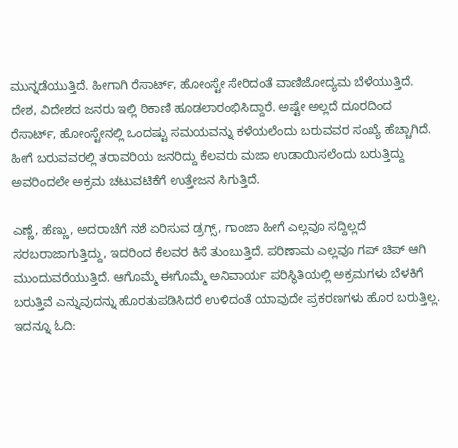ಮುನ್ನಡೆಯುತ್ತಿದೆ. ಹೀಗಾಗಿ ರೆಸಾರ್ಟ್, ಹೋಂಸ್ಟೇ ಸೇರಿದಂತೆ ವಾಣಿಜೋದ್ಯಮ ಬೆಳೆಯುತ್ತಿದೆ. ದೇಶ, ವಿದೇಶದ ಜನರು ಇಲ್ಲಿ ಠಿಕಾಣಿ ಹೂಡಲಾರಂಭಿಸಿದ್ದಾರೆ. ಅಷ್ಟೇ ಅಲ್ಲದೆ ದೂರದಿಂದ ರೆಸಾರ್ಟ್, ಹೋಂಸ್ಟೇನಲ್ಲಿ ಒಂದಷ್ಟು ಸಮಯವನ್ನು ಕಳೆಯಲೆಂದು ಬರುವವರ ಸಂಖ್ಯೆ ಹೆಚ್ಚಾಗಿದೆ. ಹೀಗೆ ಬರುವವರಲ್ಲಿ ತರಾವರಿಯ ಜನರಿದ್ದು ಕೆಲವರು ಮಜಾ ಉಡಾಯಿಸಲೆಂದು ಬರುತ್ತಿದ್ದು ಅವರಿಂದಲೇ ಅಕ್ರಮ ಚಟುವಟಿಕೆಗೆ ಉತ್ತೇಜನ ಸಿಗುತ್ತಿದೆ.

ಎಣ್ಣೆ, ಹೆಣ್ಣು, ಅದರಾಚೆಗೆ ನಶೆ ಏರಿಸುವ ಡ್ರಗ್ಸ್, ಗಾಂಜಾ ಹೀಗೆ ಎಲ್ಲವೂ ಸದ್ದಿಲ್ಲದೆ ಸರಬರಾಜಾಗುತ್ತಿದ್ದು, ಇದರಿಂದ ಕೆಲವರ ಕಿಸೆ ತುಂಬುತ್ತಿದೆ. ಪರಿಣಾಮ ಎಲ್ಲವೂ ಗಪ್ ಚಿಪ್ ಆಗಿ ಮುಂದುವರೆಯುತ್ತಿದೆ. ಆಗೊಮ್ಮೆ ಈಗೊಮ್ಮೆ ಅನಿವಾರ್ಯ ಪರಿಸ್ಥಿತಿಯಲ್ಲಿ ಅಕ್ರಮಗಳು ಬೆಳಕಿಗೆ ಬರುತ್ತಿವೆ ಎನ್ನುವುದನ್ನು ಹೊರತುಪಡಿಸಿದರೆ ಉಳಿದಂತೆ ಯಾವುದೇ ಪ್ರಕರಣಗಳು ಹೊರ ಬರುತ್ತಿಲ್ಲ.
ಇದನ್ನೂ ಓದಿ: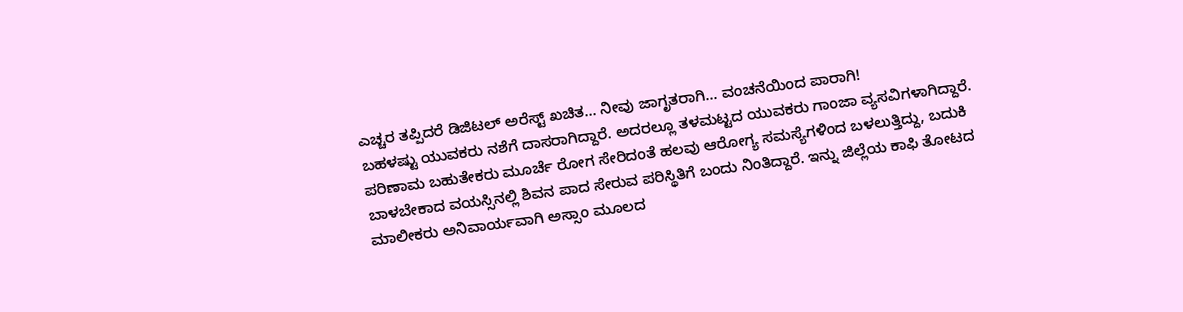ಎಚ್ಚರ ತಪ್ಪಿದರೆ ಡಿಜಿಟಲ್ ಅರೆಸ್ಟ್ ಖಚಿತ… ನೀವು ಜಾಗೃತರಾಗಿ… ವಂಚನೆಯಿಂದ ಪಾರಾಗಿ!
ಬಹಳಷ್ಟು ಯುವಕರು ನಶೆಗೆ ದಾಸರಾಗಿದ್ದಾರೆ. ಅದರಲ್ಲೂ ತಳಮಟ್ಟದ ಯುವಕರು ಗಾಂಜಾ ವ್ಯಸವಿಗಳಾಗಿದ್ದಾರೆ. ಪರಿಣಾಮ ಬಹುತೇಕರು ಮೂರ್ಚೆ ರೋಗ ಸೇರಿದಂತೆ ಹಲವು ಆರೋಗ್ಯ ಸಮಸ್ಯೆಗಳಿಂದ ಬಳಲುತ್ತಿದ್ದು, ಬದುಕಿ ಬಾಳಬೇಕಾದ ವಯಸ್ಸಿನಲ್ಲಿ ಶಿವನ ಪಾದ ಸೇರುವ ಪರಿಸ್ಥಿತಿಗೆ ಬಂದು ನಿಂತಿದ್ದಾರೆ. ಇನ್ನು ಜಿಲ್ಲೆಯ ಕಾಫಿ ತೋಟದ ಮಾಲೀಕರು ಅನಿವಾರ್ಯವಾಗಿ ಅಸ್ಸಾಂ ಮೂಲದ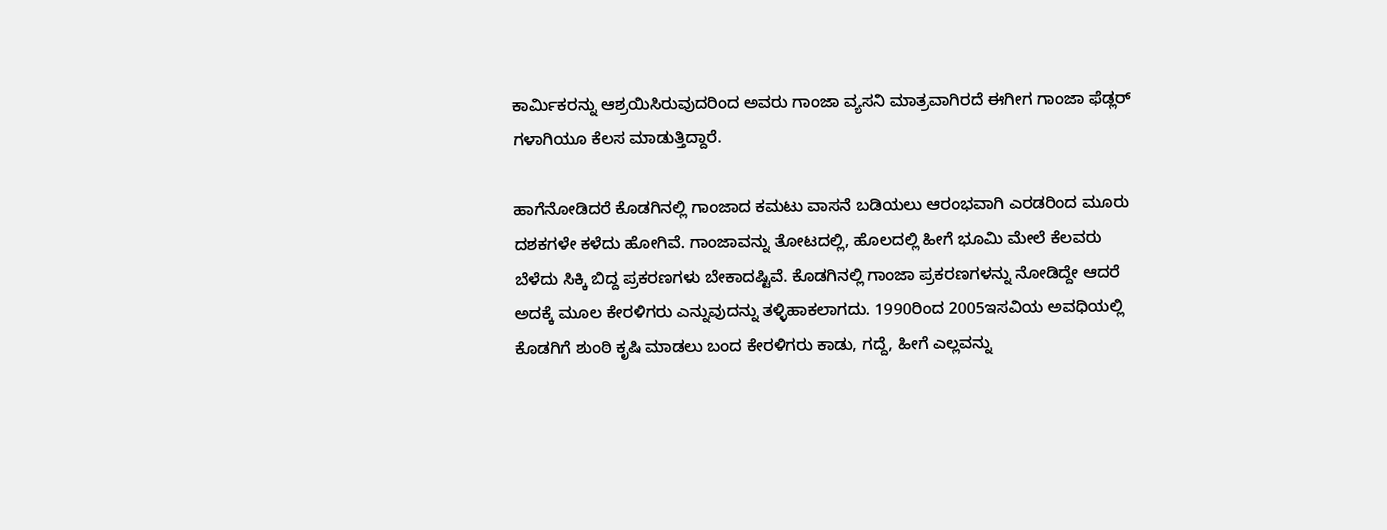ಕಾರ್ಮಿಕರನ್ನು ಆಶ್ರಯಿಸಿರುವುದರಿಂದ ಅವರು ಗಾಂಜಾ ವ್ಯಸನಿ ಮಾತ್ರವಾಗಿರದೆ ಈಗೀಗ ಗಾಂಜಾ ಫೆಡ್ಲರ್ ಗಳಾಗಿಯೂ ಕೆಲಸ ಮಾಡುತ್ತಿದ್ದಾರೆ.

ಹಾಗೆನೋಡಿದರೆ ಕೊಡಗಿನಲ್ಲಿ ಗಾಂಜಾದ ಕಮಟು ವಾಸನೆ ಬಡಿಯಲು ಆರಂಭವಾಗಿ ಎರಡರಿಂದ ಮೂರು ದಶಕಗಳೇ ಕಳೆದು ಹೋಗಿವೆ. ಗಾಂಜಾವನ್ನು ತೋಟದಲ್ಲಿ, ಹೊಲದಲ್ಲಿ ಹೀಗೆ ಭೂಮಿ ಮೇಲೆ ಕೆಲವರು ಬೆಳೆದು ಸಿಕ್ಕಿ ಬಿದ್ದ ಪ್ರಕರಣಗಳು ಬೇಕಾದಷ್ಟಿವೆ. ಕೊಡಗಿನಲ್ಲಿ ಗಾಂಜಾ ಪ್ರಕರಣಗಳನ್ನು ನೋಡಿದ್ದೇ ಆದರೆ ಅದಕ್ಕೆ ಮೂಲ ಕೇರಳಿಗರು ಎನ್ನುವುದನ್ನು ತಳ್ಳಿಹಾಕಲಾಗದು. 1990ರಿಂದ 2005ಇಸವಿಯ ಅವಧಿಯಲ್ಲಿ ಕೊಡಗಿಗೆ ಶುಂಠಿ ಕೃಷಿ ಮಾಡಲು ಬಂದ ಕೇರಳಿಗರು ಕಾಡು, ಗದ್ದೆ, ಹೀಗೆ ಎಲ್ಲವನ್ನು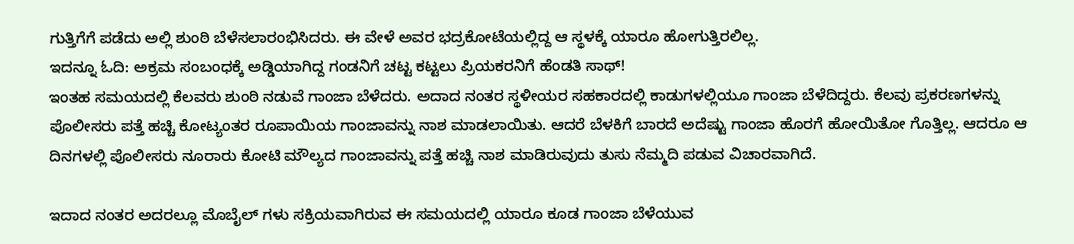ಗುತ್ತಿಗೆಗೆ ಪಡೆದು ಅಲ್ಲಿ ಶುಂಠಿ ಬೆಳೆಸಲಾರಂಭಿಸಿದರು. ಈ ವೇಳೆ ಅವರ ಭದ್ರಕೋಟೆಯಲ್ಲಿದ್ದ ಆ ಸ್ಥಳಕ್ಕೆ ಯಾರೂ ಹೋಗುತ್ತಿರಲಿಲ್ಲ.
ಇದನ್ನೂ ಓದಿ: ಅಕ್ರಮ ಸಂಬಂಧಕ್ಕೆ ಅಡ್ಡಿಯಾಗಿದ್ದ ಗಂಡನಿಗೆ ಚಟ್ಟ ಕಟ್ಟಲು ಪ್ರಿಯಕರನಿಗೆ ಹೆಂಡತಿ ಸಾಥ್!
ಇಂತಹ ಸಮಯದಲ್ಲಿ ಕೆಲವರು ಶುಂಠಿ ನಡುವೆ ಗಾಂಜಾ ಬೆಳೆದರು. ಅದಾದ ನಂತರ ಸ್ಥಳೀಯರ ಸಹಕಾರದಲ್ಲಿ ಕಾಡುಗಳಲ್ಲಿಯೂ ಗಾಂಜಾ ಬೆಳೆದಿದ್ದರು. ಕೆಲವು ಪ್ರಕರಣಗಳನ್ನು ಪೊಲೀಸರು ಪತ್ತೆ ಹಚ್ಚಿ ಕೋಟ್ಯಂತರ ರೂಪಾಯಿಯ ಗಾಂಜಾವನ್ನು ನಾಶ ಮಾಡಲಾಯಿತು. ಆದರೆ ಬೆಳಕಿಗೆ ಬಾರದೆ ಅದೆಷ್ಟು ಗಾಂಜಾ ಹೊರಗೆ ಹೋಯಿತೋ ಗೊತ್ತಿಲ್ಲ. ಆದರೂ ಆ ದಿನಗಳಲ್ಲಿ ಪೊಲೀಸರು ನೂರಾರು ಕೋಟಿ ಮೌಲ್ಯದ ಗಾಂಜಾವನ್ನು ಪತ್ತೆ ಹಚ್ಚಿ ನಾಶ ಮಾಡಿರುವುದು ತುಸು ನೆಮ್ಮದಿ ಪಡುವ ವಿಚಾರವಾಗಿದೆ.

ಇದಾದ ನಂತರ ಅದರಲ್ಲೂ ಮೊಬೈಲ್ ಗಳು ಸಕ್ರಿಯವಾಗಿರುವ ಈ ಸಮಯದಲ್ಲಿ ಯಾರೂ ಕೂಡ ಗಾಂಜಾ ಬೆಳೆಯುವ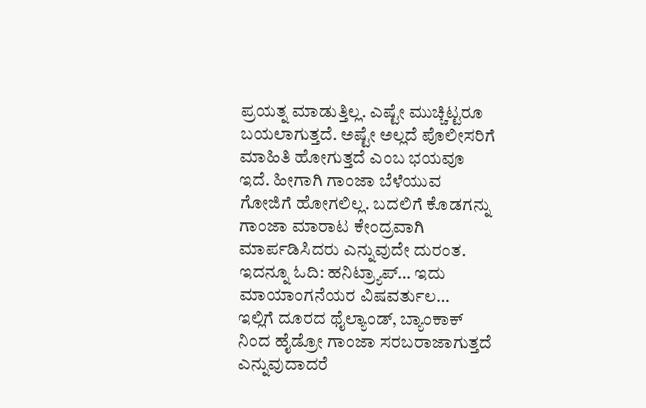ಪ್ರಯತ್ನ ಮಾಡುತ್ತಿಲ್ಲ. ಎಷ್ಟೇ ಮುಚ್ಚಿಟ್ಟರೂ ಬಯಲಾಗುತ್ತದೆ. ಅಷ್ಟೇ ಅಲ್ಲದೆ ಪೊಲೀಸರಿಗೆ ಮಾಹಿತಿ ಹೋಗುತ್ತದೆ ಎಂಬ ಭಯವೂ ಇದೆ. ಹೀಗಾಗಿ ಗಾಂಜಾ ಬೆಳೆಯುವ ಗೋಜಿಗೆ ಹೋಗಲಿಲ್ಲ. ಬದಲಿಗೆ ಕೊಡಗನ್ನು ಗಾಂಜಾ ಮಾರಾಟ ಕೇಂದ್ರವಾಗಿ ಮಾರ್ಪಡಿಸಿದರು ಎನ್ನುವುದೇ ದುರಂತ.
ಇದನ್ನೂ ಓದಿ: ಹನಿಟ್ರ್ಯಾಪ್… ಇದು ಮಾಯಾಂಗನೆಯರ ವಿಷವರ್ತುಲ…
ಇಲ್ಲಿಗೆ ದೂರದ ಥೈಲ್ಯಾಂಡ್, ಬ್ಯಾಂಕಾಕ್ ನಿಂದ ಹೈಡ್ರೋ ಗಾಂಜಾ ಸರಬರಾಜಾಗುತ್ತದೆ ಎನ್ನುವುದಾದರೆ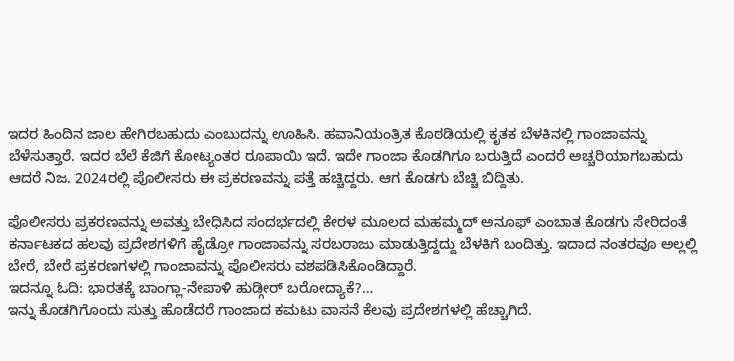ಇದರ ಹಿಂದಿನ ಜಾಲ ಹೇಗಿರಬಹುದು ಎಂಬುದನ್ನು ಊಹಿಸಿ. ಹವಾನಿಯಂತ್ರಿತ ಕೊಠಡಿಯಲ್ಲಿ ಕೃತಕ ಬೆಳಕಿನಲ್ಲಿ ಗಾಂಜಾವನ್ನು ಬೆಳೆಸುತ್ತಾರೆ. ಇದರ ಬೆಲೆ ಕೆಜಿಗೆ ಕೋಟ್ಯಂತರ ರೂಪಾಯಿ ಇದೆ. ಇದೇ ಗಾಂಜಾ ಕೊಡಗಿಗೂ ಬರುತ್ತಿದೆ ಎಂದರೆ ಅಚ್ಚರಿಯಾಗಬಹುದು ಆದರೆ ನಿಜ. 2024ರಲ್ಲಿ ಪೊಲೀಸರು ಈ ಪ್ರಕರಣವನ್ನು ಪತ್ತೆ ಹಚ್ಚಿದ್ದರು. ಆಗ ಕೊಡಗು ಬೆಚ್ಚಿ ಬಿದ್ದಿತು.

ಪೊಲೀಸರು ಪ್ರಕರಣವನ್ನು ಅವತ್ತು ಬೇಧಿಸಿದ ಸಂದರ್ಭದಲ್ಲಿ ಕೇರಳ ಮೂಲದ ಮಹಮ್ಮದ್ ಅನೂಫ್ ಎಂಬಾತ ಕೊಡಗು ಸೇರಿದಂತೆ ಕರ್ನಾಟಕದ ಹಲವು ಪ್ರದೇಶಗಳಿಗೆ ಹೈಡ್ರೋ ಗಾಂಜಾವನ್ನು ಸರಬರಾಜು ಮಾಡುತ್ತಿದ್ದದ್ದು ಬೆಳಕಿಗೆ ಬಂದಿತ್ತು. ಇದಾದ ನಂತರವೂ ಅಲ್ಲಲ್ಲಿ ಬೇರೆ, ಬೇರೆ ಪ್ರಕರಣಗಳಲ್ಲಿ ಗಾಂಜಾವನ್ನು ಪೊಲೀಸರು ವಶಪಡಿಸಿಕೊಂಡಿದ್ದಾರೆ.
ಇದನ್ನೂ ಓದಿ: ಭಾರತಕ್ಕೆ ಬಾಂಗ್ಲಾ-ನೇಪಾಳಿ ಹುಡ್ಗೀರ್ ಬರೋದ್ಯಾಕೆ?…
ಇನ್ನು ಕೊಡಗಿಗೊಂದು ಸುತ್ತು ಹೊಡೆದರೆ ಗಾಂಜಾದ ಕಮಟು ವಾಸನೆ ಕೆಲವು ಪ್ರದೇಶಗಳಲ್ಲಿ ಹೆಚ್ಚಾಗಿದೆ.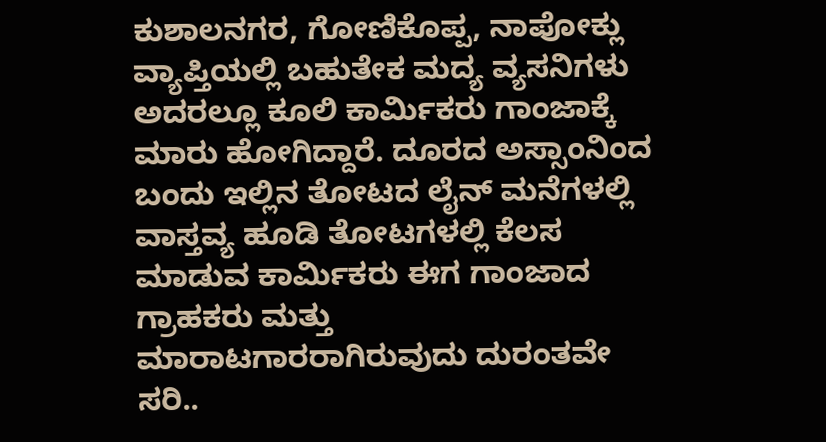ಕುಶಾಲನಗರ, ಗೋಣಿಕೊಪ್ಪ, ನಾಪೋಕ್ಲು ವ್ಯಾಪ್ತಿಯಲ್ಲಿ ಬಹುತೇಕ ಮದ್ಯ ವ್ಯಸನಿಗಳು ಅದರಲ್ಲೂ ಕೂಲಿ ಕಾರ್ಮಿಕರು ಗಾಂಜಾಕ್ಕೆ ಮಾರು ಹೋಗಿದ್ದಾರೆ. ದೂರದ ಅಸ್ಸಾಂನಿಂದ ಬಂದು ಇಲ್ಲಿನ ತೋಟದ ಲೈನ್ ಮನೆಗಳಲ್ಲಿ ವಾಸ್ತವ್ಯ ಹೂಡಿ ತೋಟಗಳಲ್ಲಿ ಕೆಲಸ ಮಾಡುವ ಕಾರ್ಮಿಕರು ಈಗ ಗಾಂಜಾದ ಗ್ರಾಹಕರು ಮತ್ತು ಮಾರಾಟಗಾರರಾಗಿರುವುದು ದುರಂತವೇ ಸರಿ..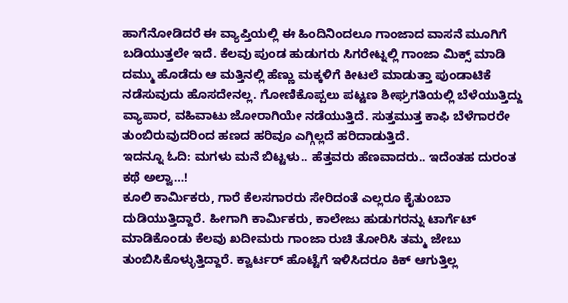ಹಾಗೆನೋಡಿದರೆ ಈ ವ್ಯಾಪ್ತಿಯಲ್ಲಿ ಈ ಹಿಂದಿನಿಂದಲೂ ಗಾಂಜಾದ ವಾಸನೆ ಮೂಗಿಗೆ ಬಡಿಯುತ್ತಲೇ ಇದೆ. ಕೆಲವು ಪುಂಡ ಹುಡುಗರು ಸಿಗರೇಟ್ನಲ್ಲಿ ಗಾಂಜಾ ಮಿಕ್ಸ್ ಮಾಡಿ ದಮ್ಮು ಹೊಡೆದು ಆ ಮತ್ತಿನಲ್ಲಿ ಹೆಣ್ಣು ಮಕ್ಕಳಿಗೆ ಕೀಟಲೆ ಮಾಡುತ್ತಾ ಪುಂಡಾಟಿಕೆ ನಡೆಸುವುದು ಹೊಸದೇನಲ್ಲ. ಗೋಣಿಕೊಪ್ಪಲು ಪಟ್ಟಣ ಶೀಘ್ರಗತಿಯಲ್ಲಿ ಬೆಳೆಯುತ್ತಿದ್ದು ವ್ಯಾಪಾರ, ವಹಿವಾಟು ಜೋರಾಗಿಯೇ ನಡೆಯುತ್ತಿದೆ. ಸುತ್ತಮುತ್ತ ಕಾಫಿ ಬೆಳೆಗಾರರೇ ತುಂಬಿರುವುದರಿಂದ ಹಣದ ಹರಿವೂ ಎಗ್ಗಿಲ್ಲದೆ ಹರಿದಾಡುತ್ತಿದೆ.
ಇದನ್ನೂ ಓದಿ: ಮಗಳು ಮನೆ ಬಿಟ್ಟಳು.. ಹೆತ್ತವರು ಹೆಣವಾದರು.. ಇದೆಂತಹ ದುರಂತ ಕಥೆ ಅಲ್ವಾ…!
ಕೂಲಿ ಕಾರ್ಮಿಕರು, ಗಾರೆ ಕೆಲಸಗಾರರು ಸೇರಿದಂತೆ ಎಲ್ಲರೂ ಕೈತುಂಬಾ ದುಡಿಯುತ್ತಿದ್ದಾರೆ. ಹೀಗಾಗಿ ಕಾರ್ಮಿಕರು, ಕಾಲೇಜು ಹುಡುಗರನ್ನು ಟಾರ್ಗೆಟ್ ಮಾಡಿಕೊಂಡು ಕೆಲವು ಖದೀಮರು ಗಾಂಜಾ ರುಚಿ ತೋರಿಸಿ ತಮ್ಮ ಜೇಬು ತುಂಬಿಸಿಕೊಳ್ಳುತ್ತಿದ್ದಾರೆ. ಕ್ವಾರ್ಟರ್ ಹೊಟ್ಟೆಗೆ ಇಳಿಸಿದರೂ ಕಿಕ್ ಆಗುತ್ತಿಲ್ಲ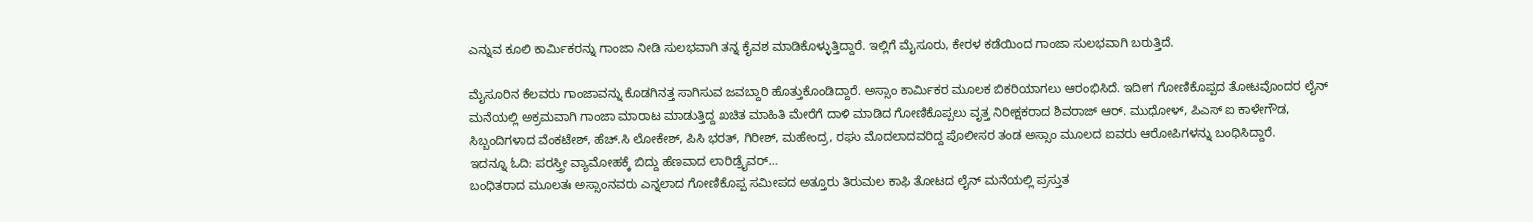ಎನ್ನುವ ಕೂಲಿ ಕಾರ್ಮಿಕರನ್ನು ಗಾಂಜಾ ನೀಡಿ ಸುಲಭವಾಗಿ ತನ್ನ ಕೈವಶ ಮಾಡಿಕೊಳ್ಳುತ್ತಿದ್ದಾರೆ. ಇಲ್ಲಿಗೆ ಮೈಸೂರು, ಕೇರಳ ಕಡೆಯಿಂದ ಗಾಂಜಾ ಸುಲಭವಾಗಿ ಬರುತ್ತಿದೆ.

ಮೈಸೂರಿನ ಕೆಲವರು ಗಾಂಜಾವನ್ನು ಕೊಡಗಿನತ್ತ ಸಾಗಿಸುವ ಜವಬ್ದಾರಿ ಹೊತ್ತುಕೊಂಡಿದ್ದಾರೆ. ಅಸ್ಸಾಂ ಕಾರ್ಮಿಕರ ಮೂಲಕ ಬಿಕರಿಯಾಗಲು ಆರಂಭಿಸಿದೆ. ಇದೀಗ ಗೋಣಿಕೊಪ್ಪದ ತೋಟವೊಂದರ ಲೈನ್ ಮನೆಯಲ್ಲಿ ಅಕ್ರಮವಾಗಿ ಗಾಂಜಾ ಮಾರಾಟ ಮಾಡುತ್ತಿದ್ದ ಖಚಿತ ಮಾಹಿತಿ ಮೇರೆಗೆ ದಾಳಿ ಮಾಡಿದ ಗೋಣಿಕೊಪ್ಪಲು ವೃತ್ತ ನಿರೀಕ್ಷಕರಾದ ಶಿವರಾಜ್ ಆರ್. ಮುಧೋಳ್, ಪಿಎಸ್ ಐ ಕಾಳೇಗೌಡ, ಸಿಬ್ಬಂದಿಗಳಾದ ವೆಂಕಟೇಶ್, ಹೆಚ್.ಸಿ ಲೋಕೇಶ್, ಪಿಸಿ ಭರತ್, ಗಿರೀಶ್, ಮಹೇಂದ್ರ, ರಘು ಮೊದಲಾದವರಿದ್ದ ಪೊಲೀಸರ ತಂಡ ಅಸ್ಸಾಂ ಮೂಲದ ಐವರು ಆರೋಪಿಗಳನ್ನು ಬಂಧಿಸಿದ್ದಾರೆ.
ಇದನ್ನೂ ಓದಿ: ಪರಸ್ತ್ರೀ ವ್ಯಾಮೋಹಕ್ಕೆ ಬಿದ್ದು ಹೆಣವಾದ ಲಾರಿಡ್ರೈವರ್…
ಬಂಧಿತರಾದ ಮೂಲತಃ ಅಸ್ಸಾಂನವರು ಎನ್ನಲಾದ ಗೋಣಿಕೊಪ್ಪ ಸಮೀಪದ ಅತ್ತೂರು ತಿರುಮಲ ಕಾಫಿ ತೋಟದ ಲೈನ್ ಮನೆಯಲ್ಲಿ ಪ್ರಸ್ತುತ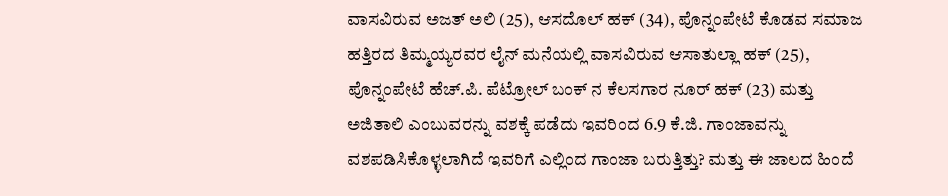ವಾಸವಿರುವ ಅಜತ್ ಅಲಿ (25), ಆಸದೊಲ್ ಹಕ್ (34), ಪೊನ್ನಂಪೇಟೆ ಕೊಡವ ಸಮಾಜ ಹತ್ತಿರದ ತಿಮ್ಮಯ್ಯರವರ ಲೈನ್ ಮನೆಯಲ್ಲಿ ವಾಸವಿರುವ ಆಸಾತುಲ್ಲಾ ಹಕ್ (25), ಪೊನ್ನಂಪೇಟೆ ಹೆಚ್.ಪಿ. ಪೆಟ್ರೋಲ್ ಬಂಕ್ ನ ಕೆಲಸಗಾರ ನೂರ್ ಹಕ್ (23) ಮತ್ತು ಅಜಿತಾಲಿ ಎಂಬುವರನ್ನು ವಶಕ್ಕೆ ಪಡೆದು ಇವರಿಂದ 6.9 ಕೆ.ಜಿ. ಗಾಂಜಾವನ್ನು ವಶಪಡಿಸಿಕೊಳ್ಳಲಾಗಿದೆ ಇವರಿಗೆ ಎಲ್ಲಿಂದ ಗಾಂಜಾ ಬರುತ್ತಿತ್ತು? ಮತ್ತು ಈ ಜಾಲದ ಹಿಂದೆ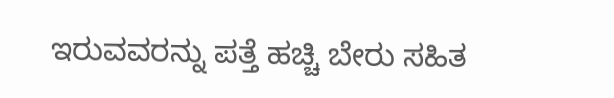ಇರುವವರನ್ನು ಪತ್ತೆ ಹಚ್ಚಿ ಬೇರು ಸಹಿತ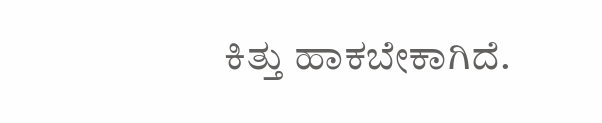ಕಿತ್ತು ಹಾಕಬೇಕಾಗಿದೆ.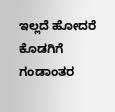ಇಲ್ಲದೆ ಹೋದರೆ ಕೊಡಗಿಗೆ ಗಂಡಾಂತರ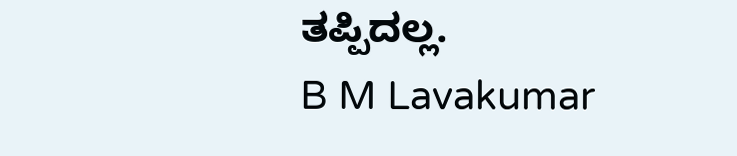ತಪ್ಪಿದಲ್ಲ.
B M Lavakumar